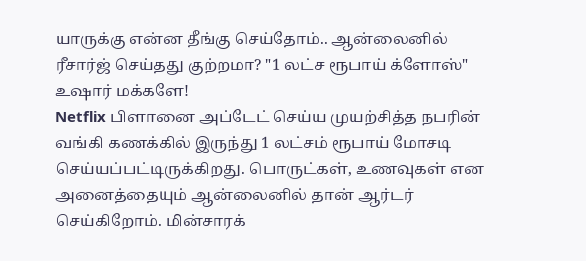யாருக்கு என்ன தீங்கு செய்தோம்.. ஆன்லைனில் ரீசார்ஜ் செய்தது குற்றமா? "1 லட்ச ரூபாய் க்ளோஸ்" உஷார் மக்களே!
Netflix பிளானை அப்டேட் செய்ய முயற்சித்த நபரின் வங்கி கணக்கில் இருந்து 1 லட்சம் ரூபாய் மோசடி செய்யப்பட்டிருக்கிறது. பொருட்கள், உணவுகள் என அனைத்தையும் ஆன்லைனில் தான் ஆர்டர் செய்கிறோம். மின்சாரக்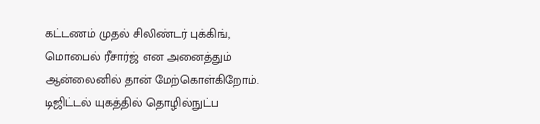கட்டணம் முதல் சிலிண்டர் புக்கிங், மொபைல் ரீசார்ஜ் என அனைத்தும் ஆன்லைனில் தான் மேற்கொள்கிறோம். டிஜிட்டல் யுகத்தில் தொழில்நுட்ப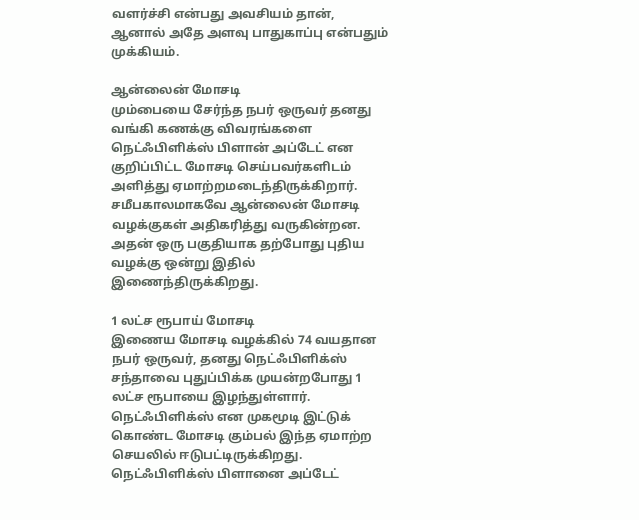வளர்ச்சி என்பது அவசியம் தான், ஆனால் அதே அளவு பாதுகாப்பு என்பதும் முக்கியம்.

ஆன்லைன் மோசடி
மும்பையை சேர்ந்த நபர் ஒருவர் தனது வங்கி கணக்கு விவரங்களை நெட்ஃபிளிக்ஸ் பிளான் அப்டேட் என குறிப்பிட்ட மோசடி செய்பவர்களிடம் அளித்து ஏமாற்றமடைந்திருக்கிறார். சமீபகாலமாகவே ஆன்லைன் மோசடி வழக்குகள் அதிகரித்து வருகின்றன. அதன் ஒரு பகுதியாக தற்போது புதிய வழக்கு ஒன்று இதில் இணைந்திருக்கிறது.

1 லட்ச ரூபாய் மோசடி
இணைய மோசடி வழக்கில் 74 வயதான நபர் ஒருவர், தனது நெட்ஃபிளிக்ஸ் சந்தாவை புதுப்பிக்க முயன்றபோது 1 லட்ச ரூபாயை இழந்துள்ளார். நெட்ஃபிளிக்ஸ் என முகமூடி இட்டுக் கொண்ட மோசடி கும்பல் இந்த ஏமாற்ற செயலில் ஈடுபட்டிருக்கிறது. நெட்ஃபிளிக்ஸ் பிளானை அப்டேட்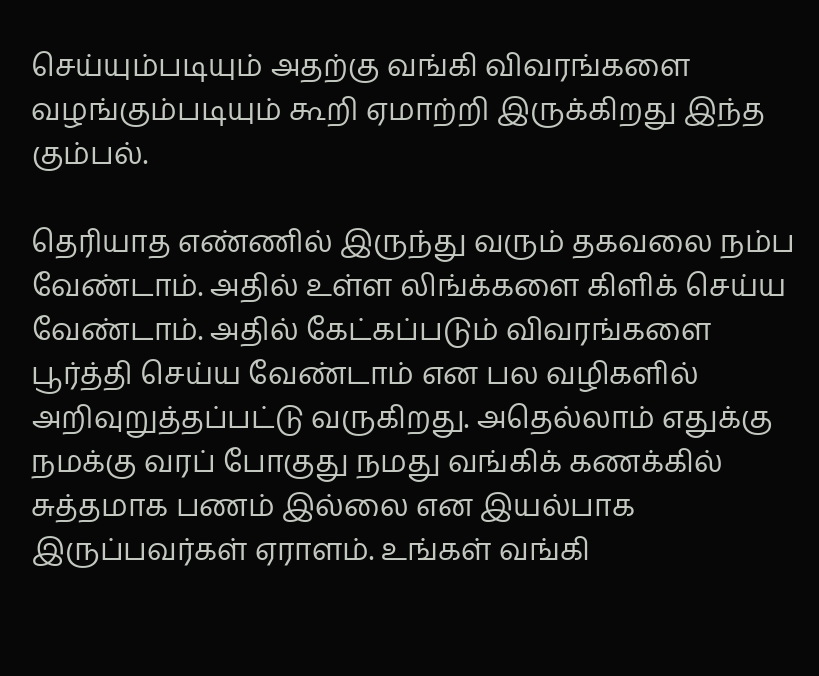செய்யும்படியும் அதற்கு வங்கி விவரங்களை வழங்கும்படியும் கூறி ஏமாற்றி இருக்கிறது இந்த கும்பல்.

தெரியாத எண்ணில் இருந்து வரும் தகவலை நம்ப வேண்டாம். அதில் உள்ள லிங்க்களை கிளிக் செய்ய வேண்டாம். அதில் கேட்கப்படும் விவரங்களை பூர்த்தி செய்ய வேண்டாம் என பல வழிகளில் அறிவுறுத்தப்பட்டு வருகிறது. அதெல்லாம் எதுக்கு நமக்கு வரப் போகுது நமது வங்கிக் கணக்கில் சுத்தமாக பணம் இல்லை என இயல்பாக இருப்பவர்கள் ஏராளம். உங்கள் வங்கி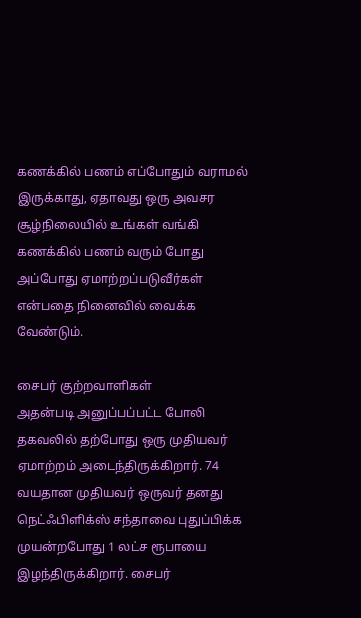கணக்கில் பணம் எப்போதும் வராமல் இருக்காது, ஏதாவது ஒரு அவசர சூழ்நிலையில் உங்கள் வங்கி கணக்கில் பணம் வரும் போது அப்போது ஏமாற்றப்படுவீர்கள் என்பதை நினைவில் வைக்க வேண்டும்.

சைபர் குற்றவாளிகள்
அதன்படி அனுப்பப்பட்ட போலி தகவலில் தற்போது ஒரு முதியவர் ஏமாற்றம் அடைந்திருக்கிறார். 74 வயதான முதியவர் ஒருவர் தனது நெட்ஃபிளிக்ஸ் சந்தாவை புதுப்பிக்க முயன்றபோது 1 லட்ச ரூபாயை இழந்திருக்கிறார். சைபர்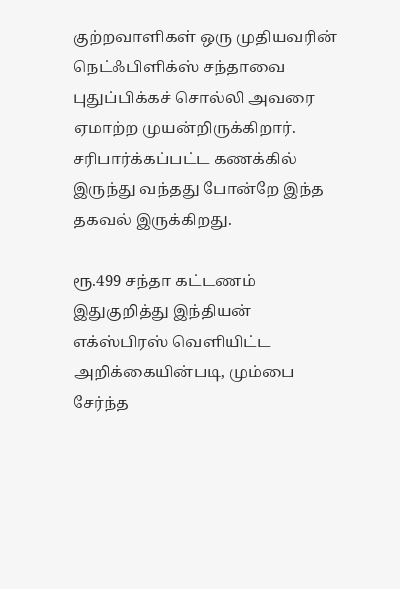குற்றவாளிகள் ஒரு முதியவரின் நெட்ஃபிளிக்ஸ் சந்தாவை புதுப்பிக்கச் சொல்லி அவரை ஏமாற்ற முயன்றிருக்கிறார். சரிபார்க்கப்பட்ட கணக்கில் இருந்து வந்தது போன்றே இந்த தகவல் இருக்கிறது.

ரூ.499 சந்தா கட்டணம்
இதுகுறித்து இந்தியன் எக்ஸ்பிரஸ் வெளியிட்ட அறிக்கையின்படி, மும்பை சேர்ந்த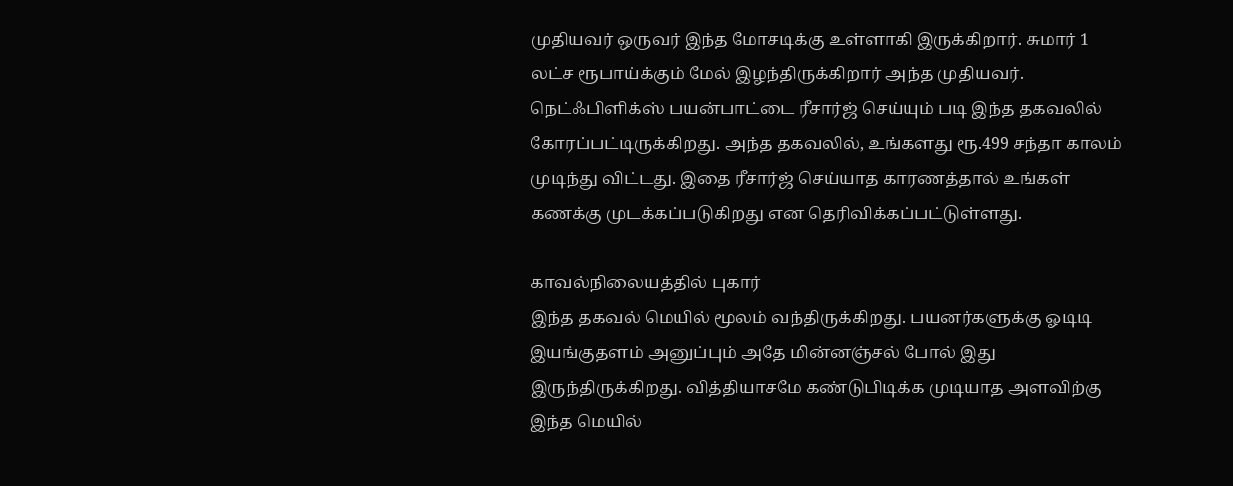முதியவர் ஒருவர் இந்த மோசடிக்கு உள்ளாகி இருக்கிறார். சுமார் 1 லட்ச ரூபாய்க்கும் மேல் இழந்திருக்கிறார் அந்த முதியவர். நெட்ஃபிளிக்ஸ் பயன்பாட்டை ரீசார்ஜ் செய்யும் படி இந்த தகவலில் கோரப்பட்டிருக்கிறது. அந்த தகவலில், உங்களது ரூ.499 சந்தா காலம் முடிந்து விட்டது. இதை ரீசார்ஜ் செய்யாத காரணத்தால் உங்கள் கணக்கு முடக்கப்படுகிறது என தெரிவிக்கப்பட்டுள்ளது.

காவல்நிலையத்தில் புகார்
இந்த தகவல் மெயில் மூலம் வந்திருக்கிறது. பயனர்களுக்கு ஓடிடி இயங்குதளம் அனுப்பும் அதே மின்னஞ்சல் போல் இது இருந்திருக்கிறது. வித்தியாசமே கண்டுபிடிக்க முடியாத அளவிற்கு இந்த மெயில்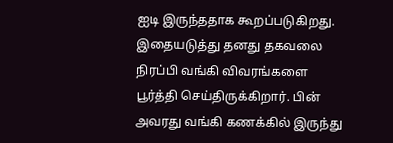ஐடி இருந்ததாக கூறப்படுகிறது. இதையடுத்து தனது தகவலை நிரப்பி வங்கி விவரங்களை பூர்த்தி செய்திருக்கிறார். பின் அவரது வங்கி கணக்கில் இருந்து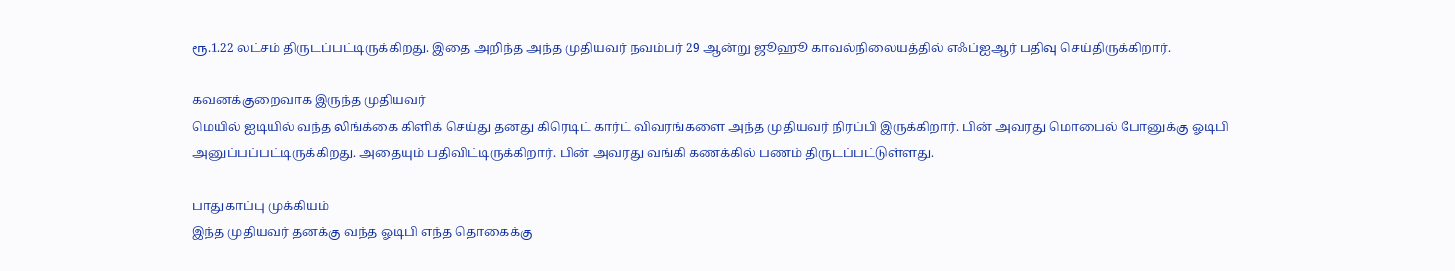ரூ.1.22 லட்சம் திருடப்பட்டிருக்கிறது. இதை அறிந்த அந்த முதியவர் நவம்பர் 29 ஆன்று ஜூஹூ காவல்நிலையத்தில் எஃப்ஐஆர் பதிவு செய்திருக்கிறார்.

கவனக்குறைவாக இருந்த முதியவர்
மெயில் ஐடியில் வந்த லிங்க்கை கிளிக் செய்து தனது கிரெடிட் கார்ட் விவரங்களை அந்த முதியவர் நிரப்பி இருக்கிறார். பின் அவரது மொபைல் போனுக்கு ஓடிபி அனுப்பப்பட்டிருக்கிறது. அதையும் பதிவிட்டிருக்கிறார். பின் அவரது வங்கி கணக்கில் பணம் திருடப்பட்டுள்ளது.

பாதுகாப்பு முக்கியம்
இந்த முதியவர் தனக்கு வந்த ஓடிபி எந்த தொகைக்கு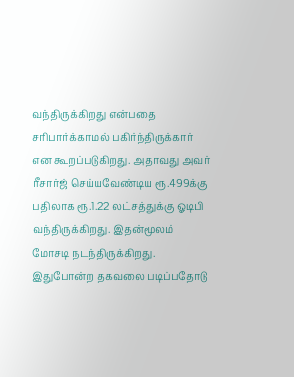வந்திருக்கிறது என்பதை சரிபார்க்காமல் பகிர்ந்திருக்கார் என கூறப்படுகிறது. அதாவது அவர் ரீசார்ஜ் செய்யவேண்டிய ரூ.499க்கு பதிலாக ரூ.1.22 லட்சத்துக்கு ஓடிபி வந்திருக்கிறது. இதன்மூலம் மோசடி நடந்திருக்கிறது. இதுபோன்ற தகவலை படிப்பதோடு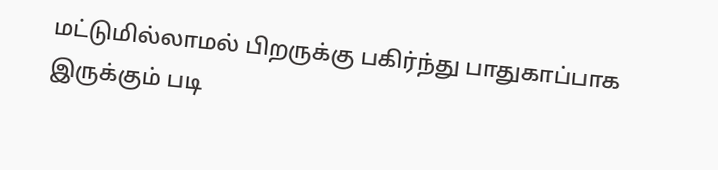மட்டுமில்லாமல் பிறருக்கு பகிர்ந்து பாதுகாப்பாக இருக்கும் படி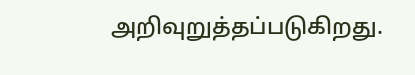அறிவுறுத்தப்படுகிறது.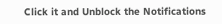Click it and Unblock the Notifications